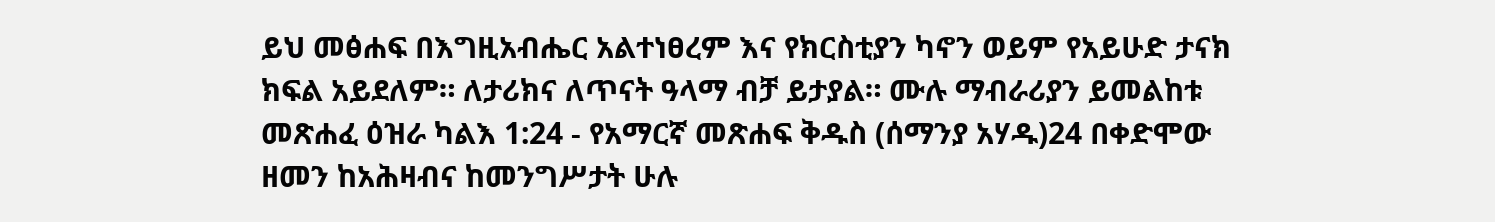ይህ መፅሐፍ በእግዚአብሔር አልተነፀረም እና የክርስቲያን ካኖን ወይም የአይሁድ ታናክ ክፍል አይደለም። ለታሪክና ለጥናት ዓላማ ብቻ ይታያል። ሙሉ ማብራሪያን ይመልከቱ መጽሐፈ ዕዝራ ካልእ 1:24 - የአማርኛ መጽሐፍ ቅዱስ (ሰማንያ አሃዱ)24 በቀድሞው ዘመን ከአሕዛብና ከመንግሥታት ሁሉ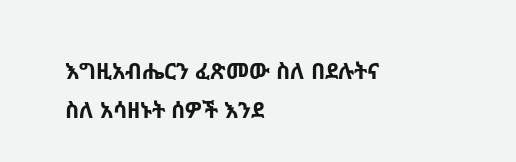እግዚአብሔርን ፈጽመው ስለ በደሉትና ስለ አሳዘኑት ሰዎች እንደ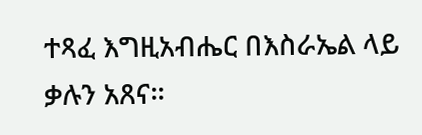ተጻፈ እግዚአብሔር በእስራኤል ላይ ቃሉን አጸና።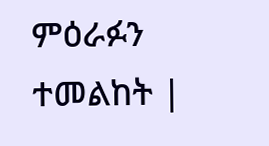ምዕራፉን ተመልከት |